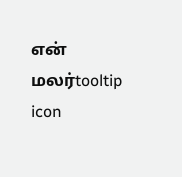என் மலர்tooltip icon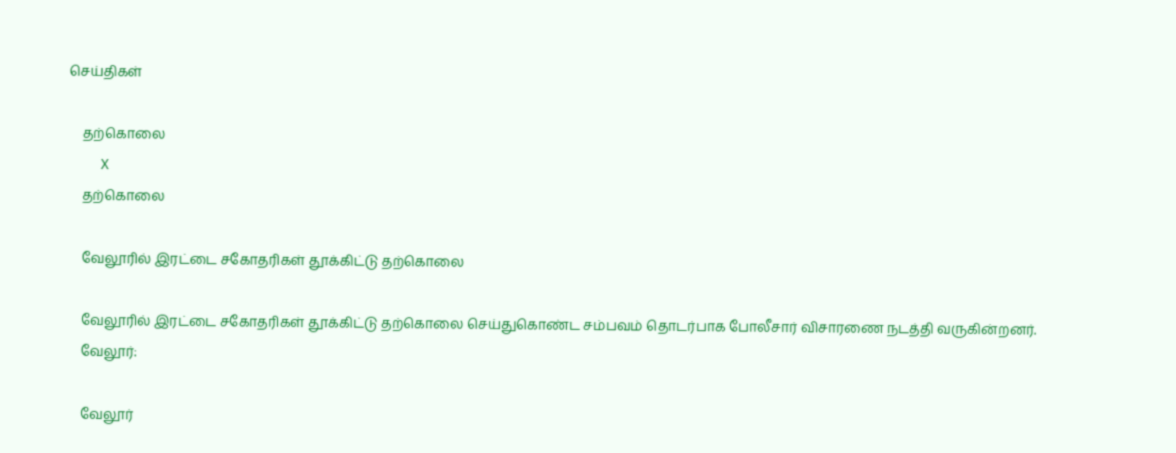செய்திகள்

    தற்கொலை
    X
    தற்கொலை

    வேலூரில் இரட்டை சகோதரிகள் தூக்கிட்டு தற்கொலை

    வேலூரில் இரட்டை சகோதரிகள் தூக்கிட்டு தற்கொலை செய்துகொண்ட சம்பவம் தொடர்பாக போலீசார் விசாரணை நடத்தி வருகின்றனர்.
    வேலூர்:

    வேலூர்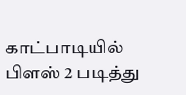காட்பாடியில் பிளஸ் 2 படித்து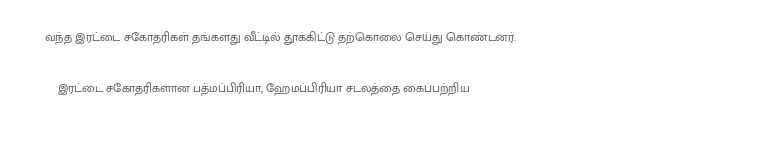வந்த இரட்டை சகோதரிகள் தங்களது வீட்டில் தூக்கிட்டு தற்கொலை செய்து கொண்டனர்.

    இரட்டை சகோதரிகளான பத்மப்பிரியா, ஹேமப்பிரியா சடலத்தை கைப்பற்றிய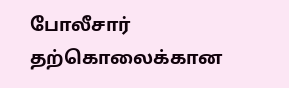போலீசார் தற்கொலைக்கான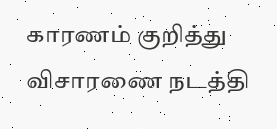காரணம் குறித்து விசாரணை நடத்தி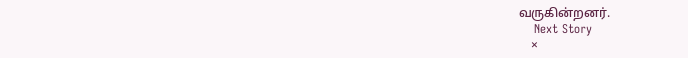வருகின்றனர்.
    Next Story
    ×